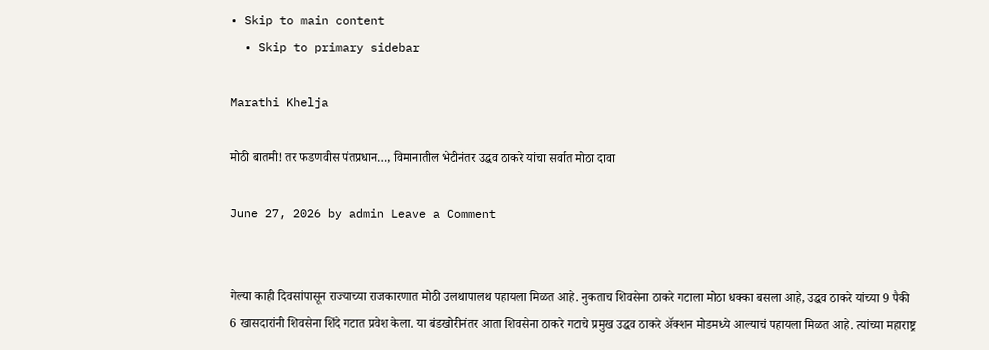• Skip to main content
  • Skip to primary sidebar

Marathi Khelja

मोठी बातमी! तर फडणवीस पंतप्रधान…, विमानातील भेटीनंतर उद्धव ठाकरे यांचा सर्वात मोठा दावा

June 27, 2026 by admin Leave a Comment


गेल्या काही दिवसांपासून राज्याच्या राजकारणात मोठी उलथापालथ पहायला मिळत आहे. नुकताच शिवसेना ठाकरे गटाला मोठा धक्का बसला आहे, उद्धव ठाकरे यांच्या 9 पैकी 6 खासदारांनी शिवसेना शिंदे गटात प्रवेश केला. या बंडखोरीनंतर आता शिवसेना ठाकरे गटाचे प्रमुख उद्धव ठाकरे अ‍ॅक्शन मोडमध्ये आल्याचं पहायला मिळत आहे. त्यांच्या महाराष्ट्र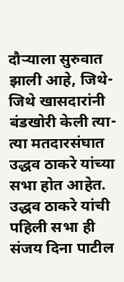दौऱ्याला सुरुवात झाली आहे, जिथे-जिथे खासदारांनी बंडखोरी केली त्या-त्या मतदारसंघात उद्धव ठाकरे यांच्या सभा होत आहेत. उद्धव ठाकरे यांची पहिली सभा ही संजय दिना पाटील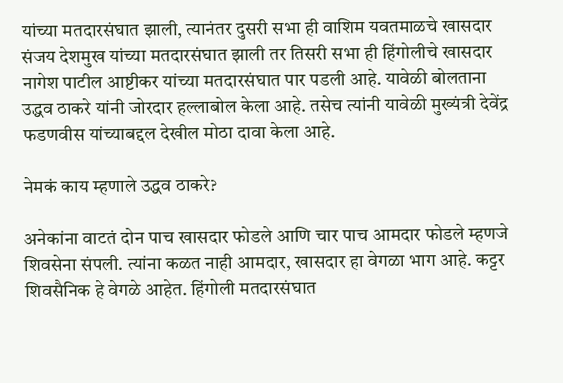यांच्या मतदारसंघात झाली, त्यानंतर दुसरी सभा ही वाशिम यवतमाळचे खासदार संजय देशमुख यांच्या मतदारसंघात झाली तर तिसरी सभा ही हिंगोलीचे खासदार नागेश पाटील आष्टीकर यांच्या मतदारसंघात पार पडली आहे. यावेळी बोलताना उद्धव ठाकरे यांनी जोरदार हल्लाबोल केला आहे. तसेच त्यांनी यावेळी मुख्यंत्री देवेंद्र फडणवीस यांच्याबद्दल देखील मोठा दावा केला आहे.

नेमकं काय म्हणाले उद्धव ठाकरे?

अनेकांना वाटतं दोन पाच खासदार फोडले आणि चार पाच आमदार फोडले म्हणजे शिवसेना संपली. त्यांना कळत नाही आमदार, खासदार हा वेगळा भाग आहे. कट्टर शिवसैनिक हे वेगळे आहेत. हिंगोली मतदारसंघात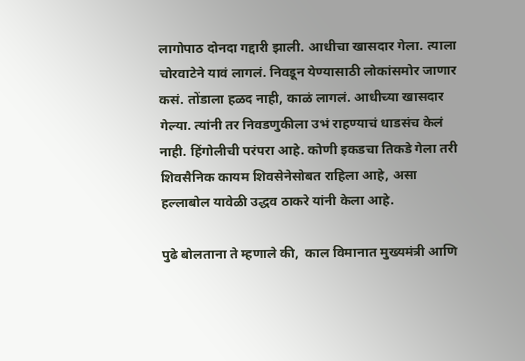लागोपाठ दोनदा गद्दारी झाली. आधीचा खासदार गेला. त्याला चोरवाटेने यावं लागलं. निवडून येण्यासाठी लोकांसमोर जाणार कसं. तोंडाला हळद नाही, काळं लागलं. आधीच्या खासदार गेल्या. त्यांनी तर निवडणुकीला उभं राहण्याचं धाडसंच केलं नाही. हिंगोलीची परंपरा आहे. कोणी इकडचा तिकडे गेला तरी शिवसैनिक कायम शिवसेनेसोबत राहिला आहे, असा हल्लाबोल यावेळी उद्धव ठाकरे यांनी केला आहे.

पुढे बोलताना ते म्हणाले की,  काल विमानात मुख्यमंत्री आणि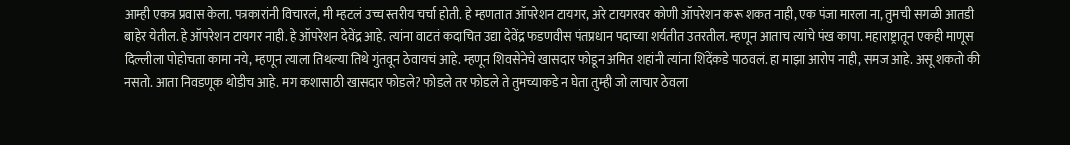आम्ही एकत्र प्रवास केला. पत्रकारांनी विचारलं, मी म्हटलं उच्च स्तरीय चर्चा होती. हे म्हणतात ऑपरेशन टायगर, अरे टायगरवर कोणी ऑपरेशन करू शकत नाही, एक पंजा मारला ना, तुमची सगळी आतडी बाहेर येतील. हे ऑपरेशन टायगर नाही. हे ऑपरेशन देवेंद्र आहे. त्यांना वाटतं कदाचित उद्या देवेंद्र फडणवीस पंतप्रधान पदाच्या शर्यतीत उतरतील. म्हणून आताच त्यांचे पंख कापा. महाराष्ट्रातून एकही माणूस दिल्लीला पोहोचता कामा नये, म्हणून त्याला तिथल्या तिथे गुंतवून ठेवायचं आहे. म्हणून शिवसेनेचे खासदार फोडून अमित शहांनी त्यांना शिंदेंकडे पाठवलं. हा माझा आरोप नाही, समज आहे. असू शकतो की नसतो. आता निवडणूक थोडीच आहे. मग कशासाठी खासदार फोडले? फोडले तर फोडले ते तुमच्याकडे न घेता तुम्ही जो लाचार ठेवला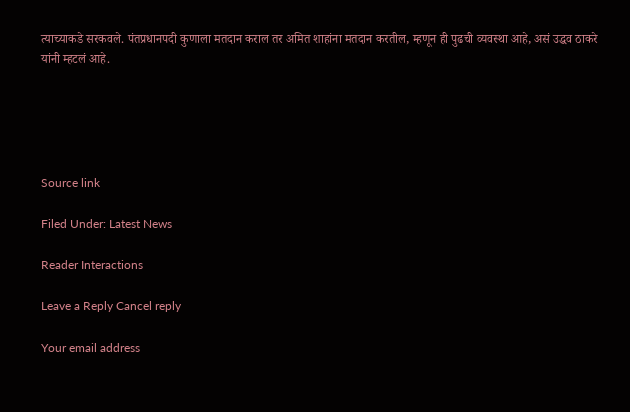त्याच्याकडे सरकवले. पंतप्रधानपदी कुणाला मतदान कराल तर अमित शाहांना मतदान करतील, म्हणून ही पुढची व्यवस्था आहे, असं उद्धव ठाकरे यांनी म्हटलं आहे.





Source link

Filed Under: Latest News

Reader Interactions

Leave a Reply Cancel reply

Your email address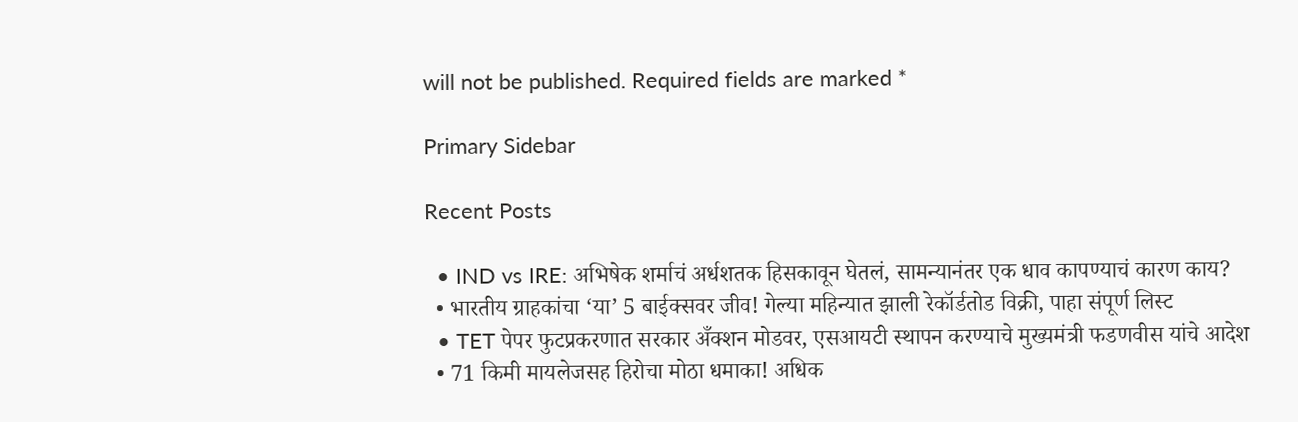will not be published. Required fields are marked *

Primary Sidebar

Recent Posts

  • IND vs IRE: अभिषेक शर्माचं अर्धशतक हिसकावून घेतलं, सामन्यानंतर एक धाव कापण्याचं कारण काय?
  • भारतीय ग्राहकांचा ‘या’ 5 बाईक्सवर जीव! गेल्या महिन्यात झाली रेकॉर्डतोड विक्री, पाहा संपूर्ण लिस्ट
  • TET पेपर फुटप्रकरणात सरकार अँक्शन मोडवर, एसआयटी स्थापन करण्याचे मुख्यमंत्री फडणवीस यांचे आदेश
  • 71 किमी मायलेजसह हिरोचा मोठा धमाका! अधिक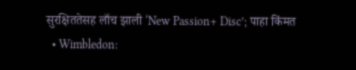सुरक्षिततेसह लाँच झाली ‘New Passion+ Disc’; पाहा किंमत
  • Wimbledon: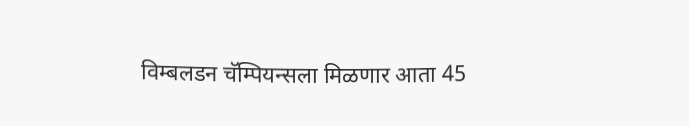विम्बलडन चॅम्पियन्सला मिळणार आता 45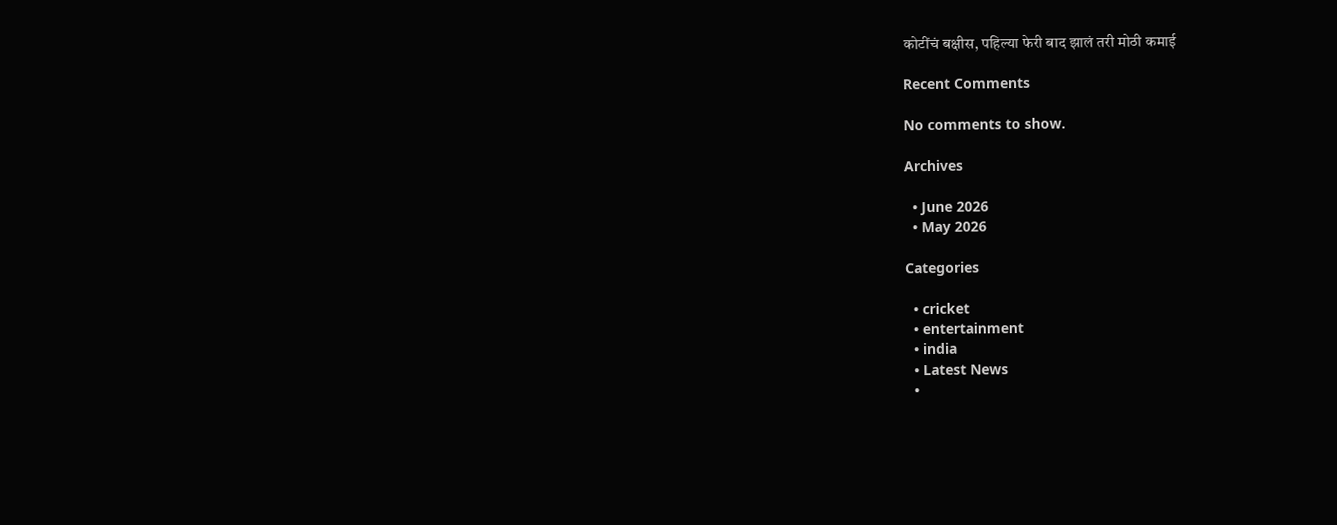कोटींचं बक्षीस, पहिल्या फेरी बाद झालं तरी मोठी कमाई

Recent Comments

No comments to show.

Archives

  • June 2026
  • May 2026

Categories

  • cricket
  • entertainment
  • india
  • Latest News
  •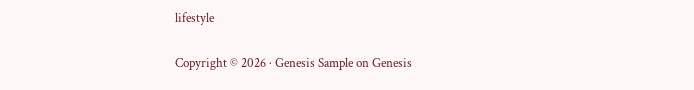lifestyle

Copyright © 2026 · Genesis Sample on Genesis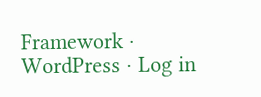Framework · WordPress · Log in